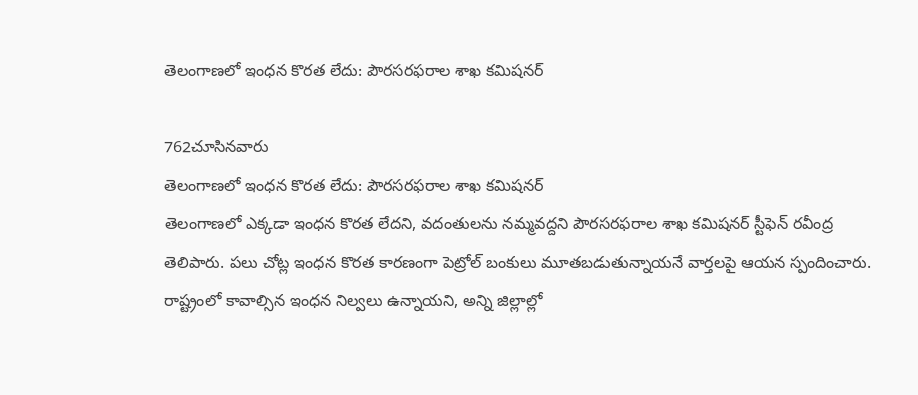తెలంగాణలో ఇంధన కొరత లేదు: పౌరసరఫరాల శాఖ కమిషనర్

762చూసినవారు
తెలంగాణలో ఇంధన కొరత లేదు: పౌరసరఫరాల శాఖ కమిషనర్
తెలంగాణలో ఎక్కడా ఇంధన కొరత లేదని, వదంతులను నమ్మవద్దని పౌరసరఫరాల శాఖ కమిషనర్ స్టీఫెన్ రవీంద్ర తెలిపారు. పలు చోట్ల ఇంధన కొరత కారణంగా పెట్రోల్ బంకులు మూతబడుతున్నాయనే వార్తలపై ఆయన స్పందించారు. రాష్ట్రంలో కావాల్సిన ఇంధన నిల్వలు ఉన్నాయని, అన్ని జిల్లాల్లో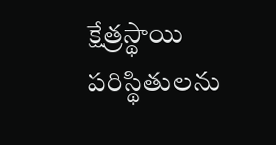క్షేత్రస్థాయి పరిస్థితులను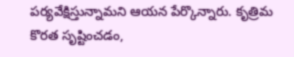పర్యవేక్షిస్తున్నామని ఆయన పేర్కొన్నారు. కృత్రిమ కొరత సృష్టించడం,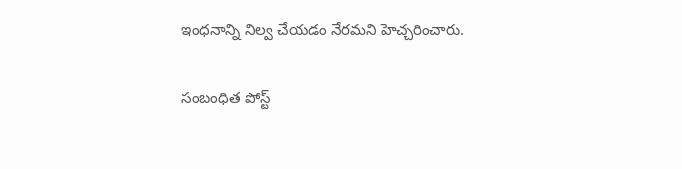ఇంధనాన్ని నిల్వ చేయడం నేరమని హెచ్చరించారు.

సంబంధిత పోస్ట్